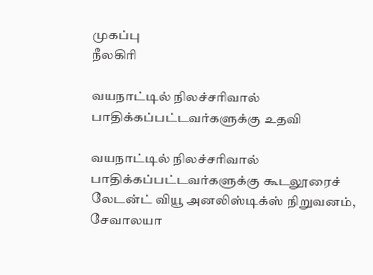முகப்பு
நீலகிரி

வயநாட்டில் நிலச்சரிவால் பாதிக்கப்பட்டவர்களுக்கு உதவி

வயநாட்டில் நிலச்சரிவால் பாதிக்கப்பட்டவர்களுக்கு கூடலூரைச் லேடன்ட் வியூ அனலிஸ்டிக்ஸ் நிறுவனம், சேவாலயா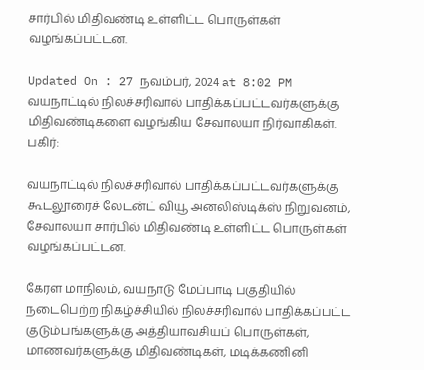சார்பில் மிதிவண்டி உள்ளிட்ட பொருள்கள் வழங்கப்பட்டன.

Updated On : 27 நவம்பர், 2024 at 8:02 PM
வயநாட்டில் நிலச்சரிவால் பாதிக்கப்பட்டவர்களுக்கு மிதிவண்டிகளை வழங்கிய சேவாலயா நிர்வாகிகள்.
பகிர்:

வயநாட்டில் நிலச்சரிவால் பாதிக்கப்பட்டவர்களுக்கு கூடலூரைச் லேடன்ட் வியூ அனலிஸ்டிக்ஸ் நிறுவனம், சேவாலயா சார்பில் மிதிவண்டி உள்ளிட்ட பொருள்கள் வழங்கப்பட்டன.

கேரள மாநிலம், வயநாடு மேப்பாடி பகுதியில் நடைபெற்ற நிகழ்ச்சியில் நிலச்சரிவால் பாதிக்கப்பட்ட குடும்பங்களுக்கு அத்தியாவசியப் பொருள்கள், மாணவர்களுக்கு மிதிவண்டிகள், மடிக்கணினி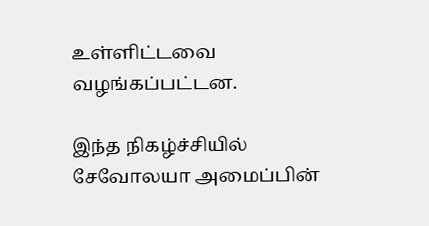உள்ளிட்டவை வழங்கப்பட்டன.

இந்த நிகழ்ச்சியில் சேவோலயா அமைப்பின்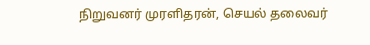நிறுவனர் முரளிதரன், செயல் தலைவர்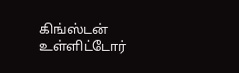கிங்ஸ்டன் உள்ளிட்டோர்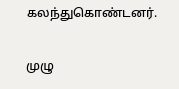கலந்துகொண்டனர்.

முழு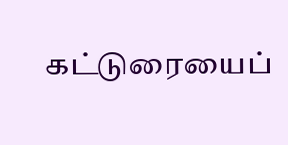கட்டுரையைப்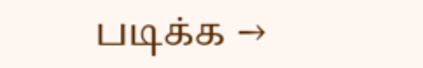படிக்க →